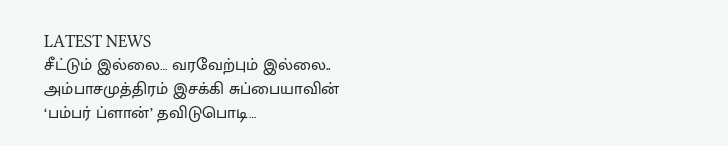LATEST NEWS
சீட்டும் இல்லை… வரவேற்பும் இல்லை.. அம்பாசமுத்திரம் இசக்கி சுப்பையாவின் ‘பம்பர் ப்ளான்’ தவிடுபொடி…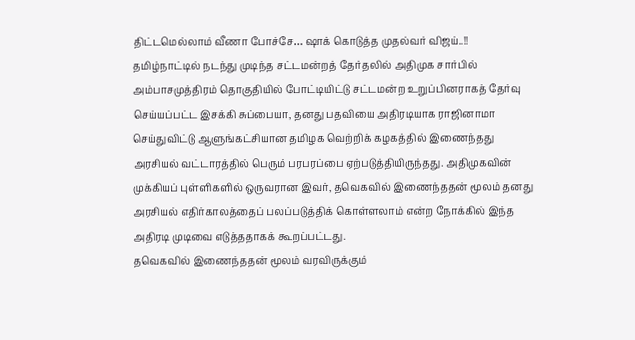திட்டமெல்லாம் வீணா போச்சே… ஷாக் கொடுத்த முதல்வர் விஜய்..!!
தமிழ்நாட்டில் நடந்து முடிந்த சட்டமன்றத் தேர்தலில் அதிமுக சார்பில் அம்பாசமுத்திரம் தொகுதியில் போட்டியிட்டு சட்டமன்ற உறுப்பினராகத் தேர்வு செய்யப்பட்ட இசக்கி சுப்பையா, தனது பதவியை அதிரடியாக ராஜினாமா செய்துவிட்டு ஆளுங்கட்சியான தமிழக வெற்றிக் கழகத்தில் இணைந்தது அரசியல் வட்டாரத்தில் பெரும் பரபரப்பை ஏற்படுத்தியிருந்தது. அதிமுகவின் முக்கியப் புள்ளிகளில் ஒருவரான இவர், தவெகவில் இணைந்ததன் மூலம் தனது அரசியல் எதிர்காலத்தைப் பலப்படுத்திக் கொள்ளலாம் என்ற நோக்கில் இந்த அதிரடி முடிவை எடுத்ததாகக் கூறப்பட்டது.
தவெகவில் இணைந்ததன் மூலம் வரவிருக்கும்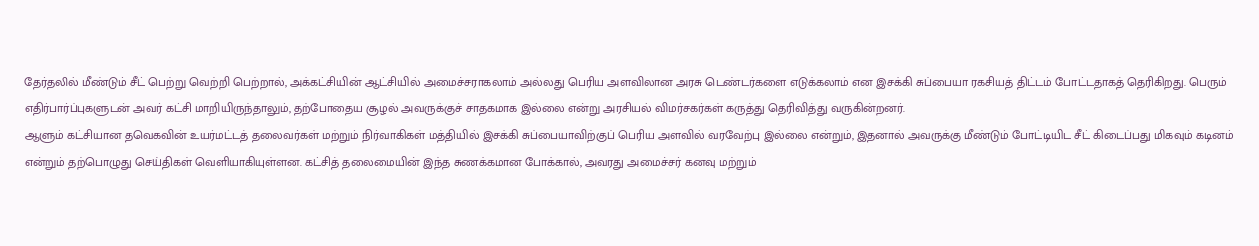தேர்தலில் மீண்டும் சீட் பெற்று வெற்றி பெற்றால், அக்கட்சியின் ஆட்சியில் அமைச்சராகலாம் அல்லது பெரிய அளவிலான அரசு டெண்டர்களை எடுக்கலாம் என இசக்கி சுப்பையா ரகசியத் திட்டம் போட்டதாகத் தெரிகிறது. பெரும் எதிர்பார்ப்புகளுடன் அவர் கட்சி மாறியிருந்தாலும், தற்போதைய சூழல் அவருக்குச் சாதகமாக இல்லை என்று அரசியல் விமர்சகர்கள் கருத்து தெரிவித்து வருகின்றனர்.
ஆளும் கட்சியான தவெகவின் உயர்மட்டத் தலைவர்கள் மற்றும் நிர்வாகிகள் மத்தியில் இசக்கி சுப்பையாவிற்குப் பெரிய அளவில் வரவேற்பு இல்லை என்றும், இதனால் அவருக்கு மீண்டும் போட்டியிட சீட் கிடைப்பது மிகவும் கடினம் என்றும் தற்பொழுது செய்திகள் வெளியாகியுள்ளன. கட்சித் தலைமையின் இந்த சுணக்கமான போக்கால், அவரது அமைச்சர் கனவு மற்றும்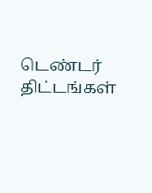டெண்டர் திட்டங்கள்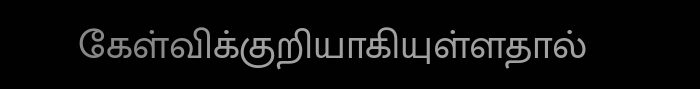கேள்விக்குறியாகியுள்ளதால்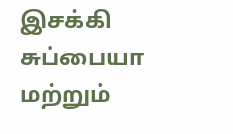இசக்கி சுப்பையா மற்றும்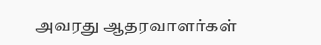அவரது ஆதரவாளர்கள்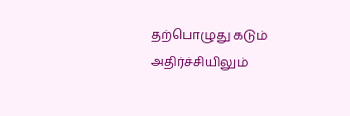தற்பொழுது கடும் அதிர்ச்சியிலும்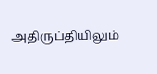அதிருப்தியிலும்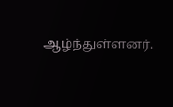ஆழ்ந்துள்ளனர்.